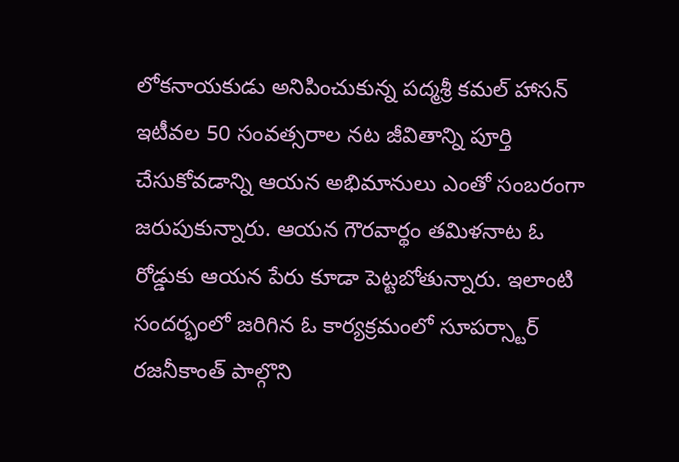లోకనాయకుడు అనిపించుకున్న పద్మశ్రీ కమల్ హాసన్ ఇటీవల 50 సంవత్సరాల నట జీవితాన్ని పూర్తి చేసుకోవడాన్ని ఆయన అభిమానులు ఎంతో సంబరంగా జరుపుకున్నారు. ఆయన గౌరవార్థం తమిళనాట ఓ రోడ్డుకు ఆయన పేరు కూడా పెట్టబోతున్నారు. ఇలాంటి సందర్భంలో జరిగిన ఓ కార్యక్రమంలో సూపర్స్టార్ రజనీకాంత్ పాల్గొని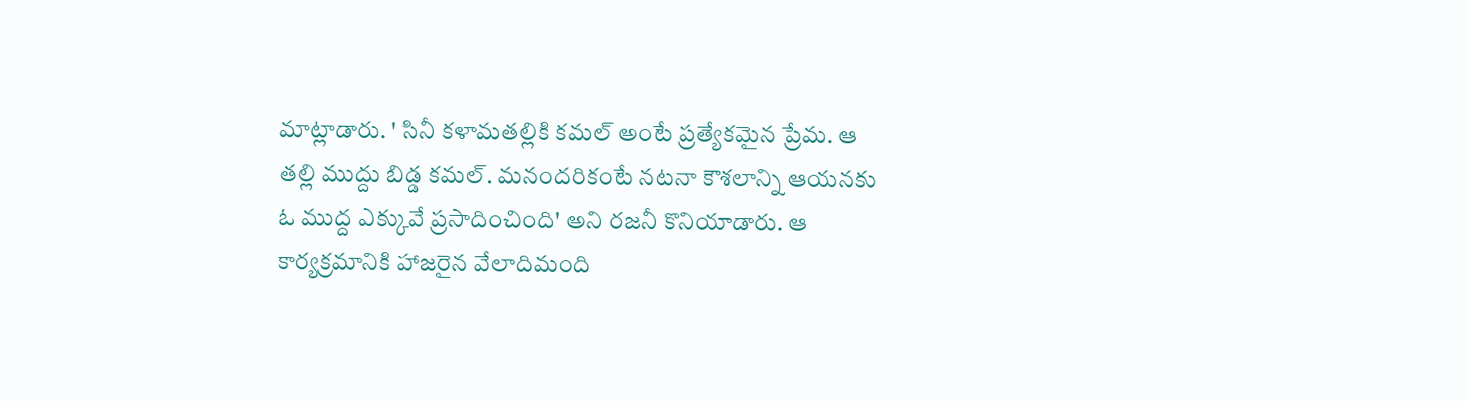మాట్లాడారు. ' సినీ కళామతల్లికి కమల్ అంటే ప్రత్యేకమైన ప్రేమ. ఆ తల్లి ముద్దు బిడ్డ కమల్. మనందరికంటే నటనా కౌశలాన్ని ఆయనకు ఓ ముద్ద ఎక్కువే ప్రసాదించింది' అని రజనీ కొనియాడారు. ఆ కార్యక్రమానికి హాజరైన వేలాదిమంది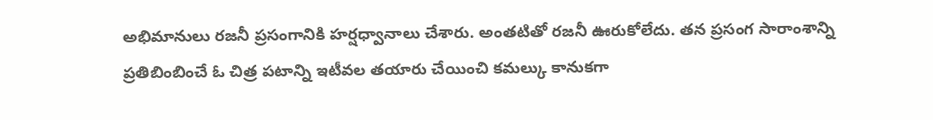అభిమానులు రజనీ ప్రసంగానికి హర్షధ్వానాలు చేశారు. అంతటితో రజనీ ఊరుకోలేదు. తన ప్రసంగ సారాంశాన్ని ప్రతిబింబించే ఓ చిత్ర పటాన్ని ఇటీవల తయారు చేయించి కమల్కు కానుకగా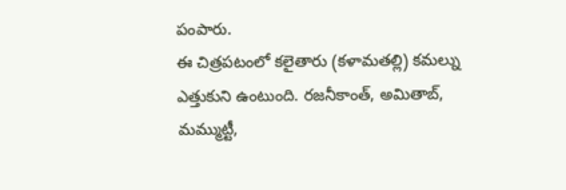పంపారు.
ఈ చిత్రపటంలో కలైతారు (కళామతల్లి) కమల్ను ఎత్తుకుని ఉంటుంది. రజనీకాంత్, అమితాబ్, మమ్ముట్టీ,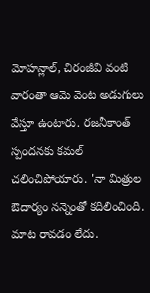మోహన్లాల్, చిరంజీవి వంటి వారంతా ఆమె వెంట అడుగులు వేస్తూ ఉంటారు. రజనీకాంత్ స్పందనకు కమల్ చలించిపోయారు. 'నా మిత్రుల ఔదార్యం నన్నెంతో కదిలించింది. మాట రావడం లేదు.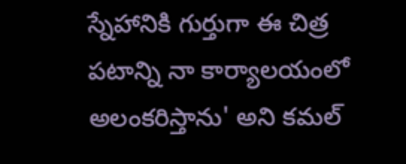స్నేహానికి గుర్తుగా ఈ చిత్ర పటాన్ని నా కార్యాలయంలో అలంకరిస్తాను' అని కమల్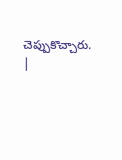చెప్పుకొచ్చారు.
|